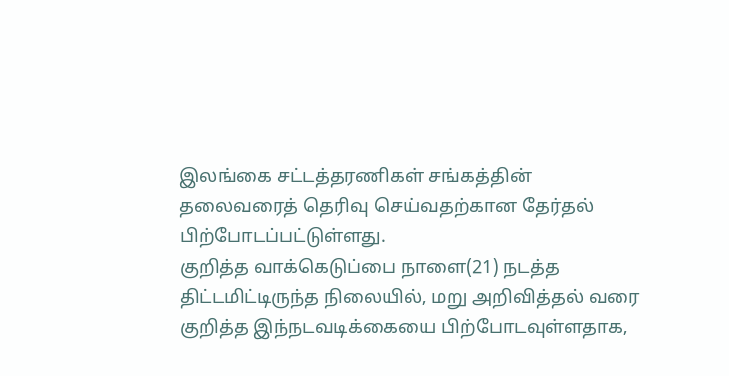இலங்கை சட்டத்தரணிகள் சங்கத்தின் தலைவரைத் தெரிவு செய்வதற்கான தேர்தல் பிற்போடப்பட்டுள்ளது.
குறித்த வாக்கெடுப்பை நாளை(21) நடத்த திட்டமிட்டிருந்த நிலையில், மறு அறிவித்தல் வரை குறித்த இந்நடவடிக்கையை பிற்போடவுள்ளதாக,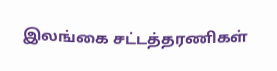இலங்கை சட்டத்தரணிகள்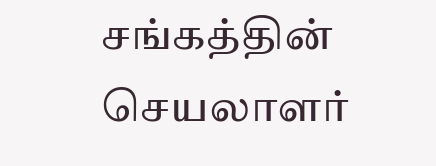சங்கத்தின் செயலாளர்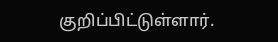குறிப்பிட்டுள்ளார்.